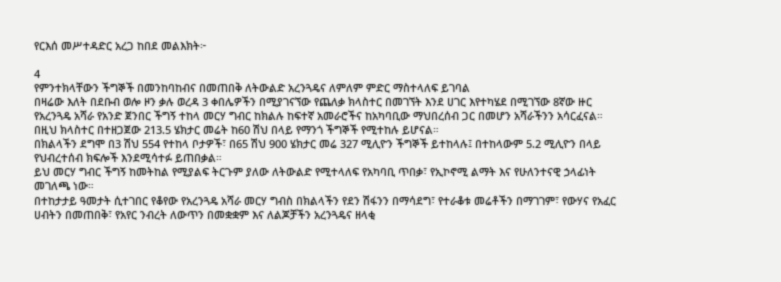የርእሰ መሥተዳድር አረጋ ከበደ መልእክት፦

4
የምንተክላቸውን ችግኞች በመንከባከብና በመጠበቅ ለትውልድ አረንጓዴና ለምለም ምድር ማስተላለፍ ይገባል
በዛሬው እለት በደቡብ ወሎ ዞን ቃሉ ወረዳ 3 ቀበሌዎችን በሚያገናኘው የጨለቃ ክላስተር በመገኘት እንደ ሀገር እየተካሄደ በሚገኘው 8ኛው ዙር የአረንጓዴ አሻራ የአንድ ጀንበር ችግኝ ተከላ መርሃ ግብር ከክልሉ ከፍተኛ አመራሮችና ከአካባቢው ማህበረሰብ ጋር በመሆን አሻራችንን አሳርፈናል።
በዚህ ክላስተር በተዘጋጀው 213.5 ሄክታር መሬት ከ60 ሽህ በላይ የማንጎ ችግኞች የሚተከሉ ይሆናል።
በክልላችን ደግሞ በ3 ሽህ 554 የተከላ ቦታዎች፣ በ65 ሽህ 900 ሄክታር መሬ 327 ሚሊዮን ችግኞች ይተከላሉ፤ በተከላውም 5.2 ሚሊዮን በላይ የህብረተሰብ ክፍሎች እንደሚሳተፉ ይጠበቃል።
ይህ መርሃ ግብር ችግኝ ከመትከል የሚያልፍ ትርጉም ያለው ለትውልድ የሚተላለፍ የአካባቢ ጥበቃ፣ የኢኮኖሚ ልማት እና የሁለንተናዊ ኃላፊነት መገለጫ ነው።
በተከታታይ ዓመታት ሲተገበር የቆየው የአረንጓዴ አሻራ መርሃ ግብስ በክልላችን የደን ሽፋንን በማሳደግ፣ የተራቆቱ መሬቶችን በማገገም፣ የውሃና የአፈር ሀብትን በመጠበቅ፣ የአየር ንብረት ለውጥን በመቋቋም እና ለልጆቻችን አረንጓዴና ዘላቂ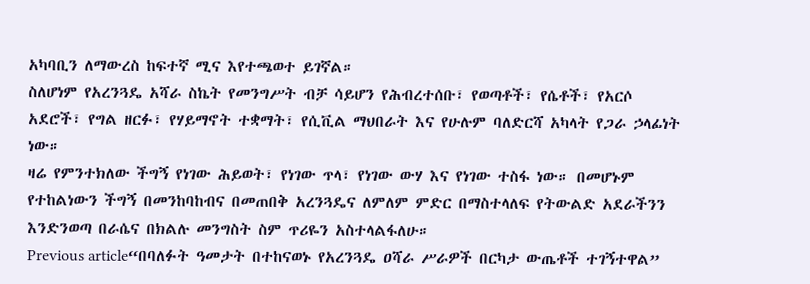አካባቢን ለማውረስ ከፍተኛ ሚና እየተጫወተ ይገኛል።
ስለሆነም የአረንጓዴ አሻራ ስኬት የመንግሥት ብቻ ሳይሆን የሕብረተሰቡ፣ የወጣቶች፣ የሴቶች፣ የአርሶ አደሮች፣ የግል ዘርፉ፣ የሃይማኖት ተቋማት፣ የሲቪል ማህበራት እና የሁሉም ባለድርሻ አካላት የጋራ ኃላፊነት ነው።
ዛሬ የምንተክለው ችግኝ የነገው ሕይወት፣ የነገው ጥላ፣ የነገው ውሃ እና የነገው ተስፋ ነው። በመሆኑም የተከልነውን ችግኝ በመንከባከብና በመጠበቅ አረንጓዴና ለምለም ምድር በማስተላለፍ የትውልድ አደራችንን እንድንወጣ በራሴና በክልሉ መንግስት ስም ጥሪዬን አስተላልፋለሁ።
Previous article“በባለፉት ዓመታት በተከናወኑ የአረንጓዴ ዐሻራ ሥራዎች በርካታ ውጤቶች ተገኝተዋል”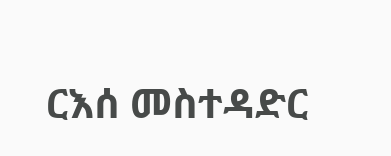ርእሰ መስተዳድር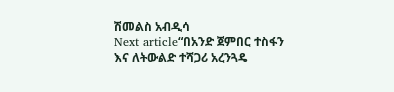ሽመልስ አብዲሳ
Next article“በአንድ ጀምበር ተስፋን እና ለትውልድ ተሻጋሪ አረንጓዴ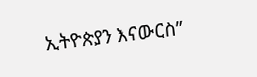ኢትዮጵያን እናውርስ”